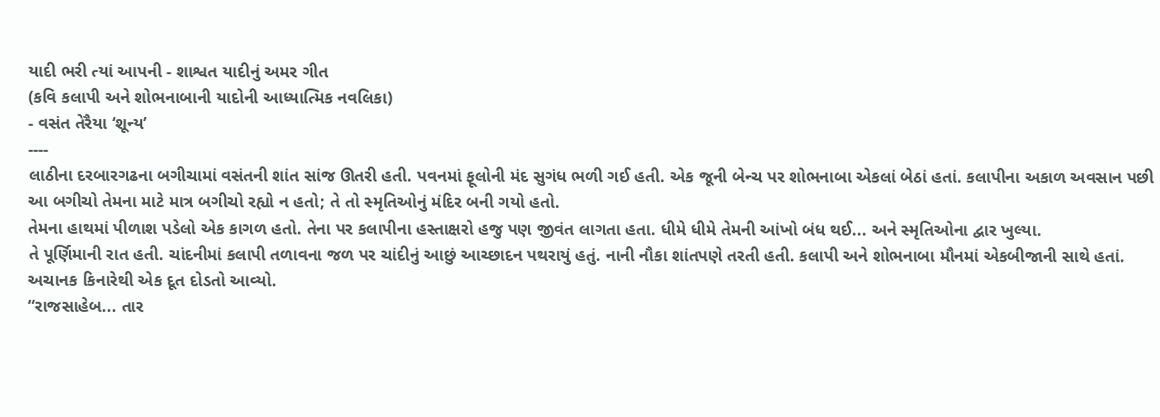યાદી ભરી ત્યાં આપની - શાશ્વત યાદીનું અમર ગીત
(કવિ કલાપી અને શોભનાબાની યાદોની આધ્યાત્મિક નવલિકા)
- વસંત તેરૈયા ‘શૂન્ય’
----
લાઠીના દરબારગઢના બગીચામાં વસંતની શાંત સાંજ ઊતરી હતી. પવનમાં ફૂલોની મંદ સુગંધ ભળી ગઈ હતી. એક જૂની બેન્ચ પર શોભનાબા એકલાં બેઠાં હતાં. કલાપીના અકાળ અવસાન પછી આ બગીચો તેમના માટે માત્ર બગીચો રહ્યો ન હતો; તે તો સ્મૃતિઓનું મંદિર બની ગયો હતો.
તેમના હાથમાં પીળાશ પડેલો એક કાગળ હતો. તેના પર કલાપીના હસ્તાક્ષરો હજુ પણ જીવંત લાગતા હતા. ધીમે ધીમે તેમની આંખો બંધ થઈ... અને સ્મૃતિઓના દ્વાર ખુલ્યા.
તે પૂર્ણિમાની રાત હતી. ચાંદનીમાં કલાપી તળાવના જળ પર ચાંદીનું આછું આચ્છાદન પથરાયું હતું. નાની નૌકા શાંતપણે તરતી હતી. કલાપી અને શોભનાબા મૌનમાં એકબીજાની સાથે હતાં.
અચાનક કિનારેથી એક દૂત દોડતો આવ્યો.
“રાજસાહેબ... તાર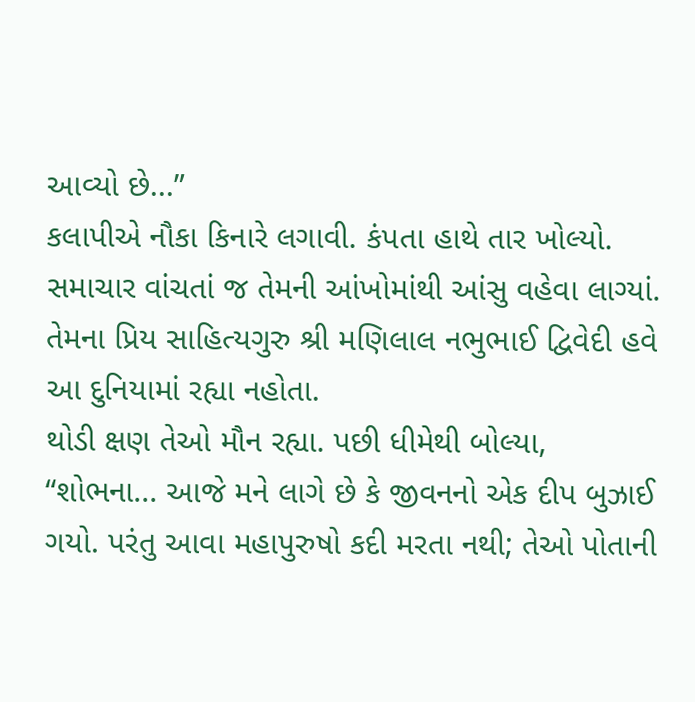આવ્યો છે...”
કલાપીએ નૌકા કિનારે લગાવી. કંપતા હાથે તાર ખોલ્યો. સમાચાર વાંચતાં જ તેમની આંખોમાંથી આંસુ વહેવા લાગ્યાં. તેમના પ્રિય સાહિત્યગુરુ શ્રી મણિલાલ નભુભાઈ દ્વિવેદી હવે આ દુનિયામાં રહ્યા નહોતા.
થોડી ક્ષણ તેઓ મૌન રહ્યા. પછી ધીમેથી બોલ્યા,
“શોભના... આજે મને લાગે છે કે જીવનનો એક દીપ બુઝાઈ ગયો. પરંતુ આવા મહાપુરુષો કદી મરતા નથી; તેઓ પોતાની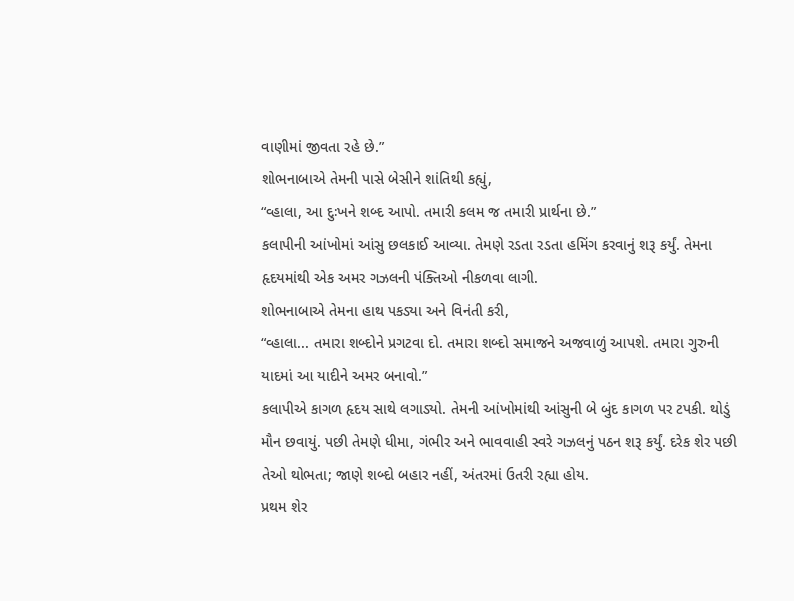વાણીમાં જીવતા રહે છે.”
શોભનાબાએ તેમની પાસે બેસીને શાંતિથી કહ્યું,
“વ્હાલા, આ દુઃખને શબ્દ આપો. તમારી કલમ જ તમારી પ્રાર્થના છે.”
કલાપીની આંખોમાં આંસુ છલકાઈ આવ્યા. તેમણે રડતા રડતા હમિંગ કરવાનું શરૂ કર્યું. તેમના હૃદયમાંથી એક અમર ગઝલની પંક્તિઓ નીકળવા લાગી.
શોભનાબાએ તેમના હાથ પકડ્યા અને વિનંતી કરી,
“વ્હાલા... તમારા શબ્દોને પ્રગટવા દો. તમારા શબ્દો સમાજને અજવાળું આપશે. તમારા ગુરુની યાદમાં આ યાદીને અમર બનાવો.”
કલાપીએ કાગળ હૃદય સાથે લગાડ્યો. તેમની આંખોમાંથી આંસુની બે બુંદ કાગળ પર ટપકી. થોડું મૌન છવાયું. પછી તેમણે ધીમા, ગંભીર અને ભાવવાહી સ્વરે ગઝલનું પઠન શરૂ કર્યું. દરેક શેર પછી તેઓ થોભતા; જાણે શબ્દો બહાર નહીં, અંતરમાં ઉતરી રહ્યા હોય.
પ્રથમ શેર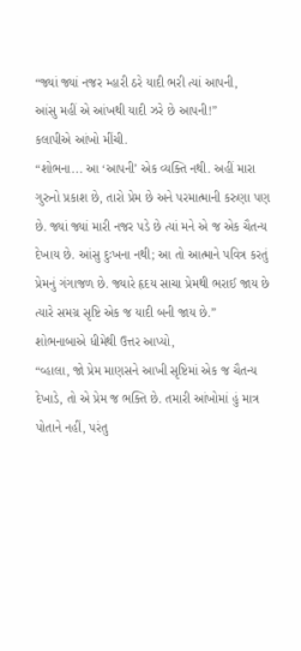“જ્યાં જ્યાં નજર મ્હારી ઠરે યાદી ભરી ત્યાં આપની,
આંસુ મહીં એ આંખથી યાદી ઝરે છે આપની!”
કલાપીએ આંખો મીંચી.
“શોભના... આ ‘આપની’ એક વ્યક્તિ નથી. અહીં મારા ગુરુનો પ્રકાશ છે, તારો પ્રેમ છે અને પરમાત્માની કરુણા પણ છે. જ્યાં જ્યાં મારી નજર પડે છે ત્યાં મને એ જ એક ચૈતન્ય દેખાય છે. આંસુ દુઃખના નથી; આ તો આત્માને પવિત્ર કરતું પ્રેમનું ગંગાજળ છે. જ્યારે હૃદય સાચા પ્રેમથી ભરાઈ જાય છે ત્યારે સમગ્ર સૃષ્ટિ એક જ યાદી બની જાય છે.”
શોભનાબાએ ધીમેથી ઉત્તર આપ્યો,
“વ્હાલા, જો પ્રેમ માણસને આખી સૃષ્ટિમાં એક જ ચૈતન્ય દેખાડે, તો એ પ્રેમ જ ભક્તિ છે. તમારી આંખોમાં હું માત્ર પોતાને નહીં, પરંતુ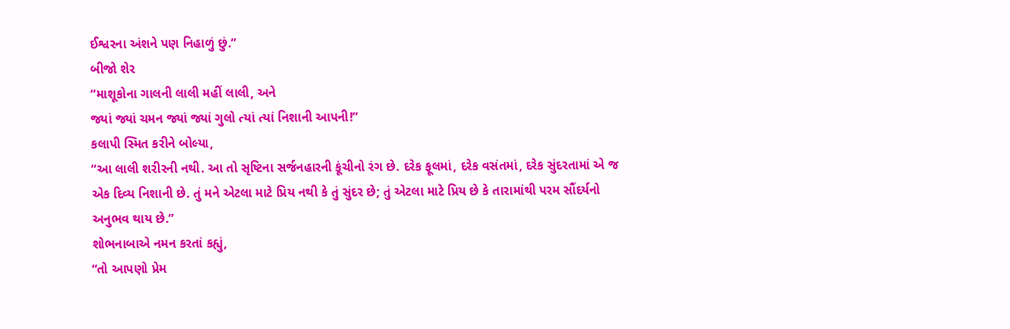ઈશ્વરના અંશને પણ નિહાળું છું.”
બીજો શેર
“માશૂકોના ગાલની લાલી મહીં લાલી, અને
જ્યાં જ્યાં ચમન જ્યાં જ્યાં ગુલો ત્યાં ત્યાં નિશાની આપની!”
કલાપી સ્મિત કરીને બોલ્યા,
“આ લાલી શરીરની નથી. આ તો સૃષ્ટિના સર્જનહારની કૂંચીનો રંગ છે. દરેક ફૂલમાં, દરેક વસંતમાં, દરેક સુંદરતામાં એ જ એક દિવ્ય નિશાની છે. તું મને એટલા માટે પ્રિય નથી કે તું સુંદર છે; તું એટલા માટે પ્રિય છે કે તારામાંથી પરમ સૌંદર્યનો અનુભવ થાય છે.”
શોભનાબાએ નમન કરતાં કહ્યું,
“તો આપણો પ્રેમ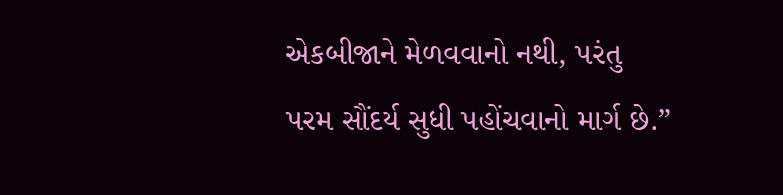એકબીજાને મેળવવાનો નથી, પરંતુ પરમ સૌંદર્ય સુધી પહોંચવાનો માર્ગ છે.”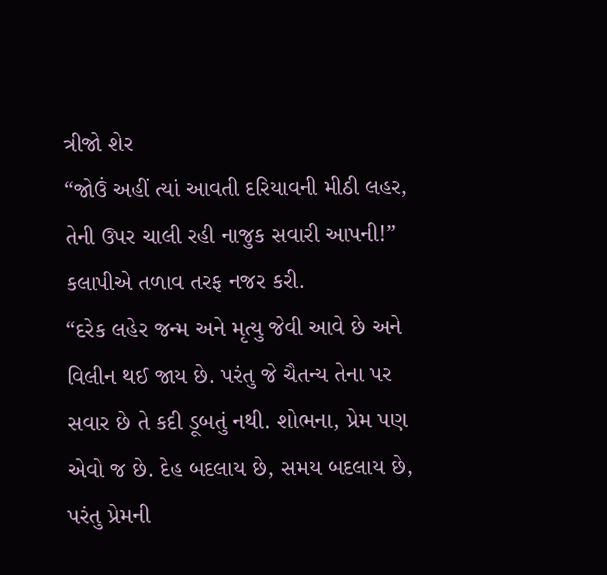ત્રીજો શેર
“જોઉં અહીં ત્યાં આવતી દરિયાવની મીઠી લહર,
તેની ઉપર ચાલી રહી નાજુક સવારી આપની!”
કલાપીએ તળાવ તરફ નજર કરી.
“દરેક લહેર જન્મ અને મૃત્યુ જેવી આવે છે અને વિલીન થઈ જાય છે. પરંતુ જે ચૈતન્ય તેના પર સવાર છે તે કદી ડૂબતું નથી. શોભના, પ્રેમ પણ એવો જ છે. દેહ બદલાય છે, સમય બદલાય છે, પરંતુ પ્રેમની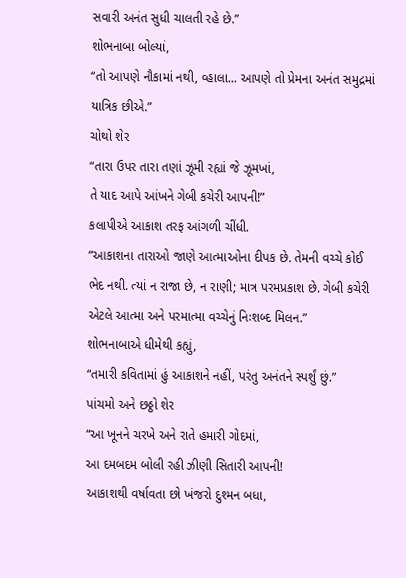સવારી અનંત સુધી ચાલતી રહે છે.”
શોભનાબા બોલ્યાં,
“તો આપણે નૌકામાં નથી, વ્હાલા... આપણે તો પ્રેમના અનંત સમુદ્રમાં યાત્રિક છીએ.”
ચોથો શેર
“તારા ઉપર તારા તણાં ઝૂમી રહ્યાં જે ઝૂમખાં,
તે યાદ આપે આંખને ગેબી કચેરી આપની!”
કલાપીએ આકાશ તરફ આંગળી ચીંધી.
“આકાશના તારાઓ જાણે આત્માઓના દીપક છે. તેમની વચ્ચે કોઈ ભેદ નથી. ત્યાં ન રાજા છે, ન રાણી; માત્ર પરમપ્રકાશ છે. ગેબી કચેરી એટલે આત્મા અને પરમાત્મા વચ્ચેનું નિઃશબ્દ મિલન.”
શોભનાબાએ ધીમેથી કહ્યું,
“તમારી કવિતામાં હું આકાશને નહીં, પરંતુ અનંતને સ્પર્શું છું.”
પાંચમો અને છઠ્ઠો શેર
“આ ખૂનને ચરખે અને રાતે હમારી ગોદમાં,
આ દમબદમ બોલી રહી ઝીણી સિતારી આપની!
આકાશથી વર્ષાવતા છો ખંજરો દુશ્મન બધા,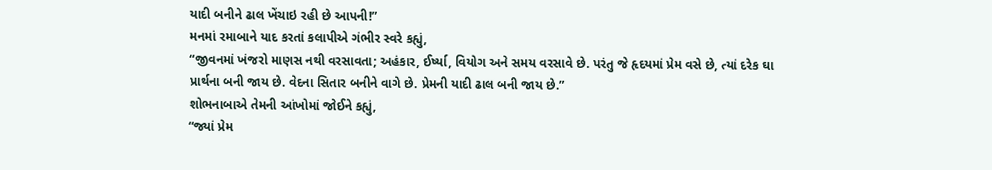યાદી બનીને ઢાલ ખેંચાઇ રહી છે આપની!”
મનમાં રમાબાને યાદ કરતાં કલાપીએ ગંભીર સ્વરે કહ્યું,
“જીવનમાં ખંજરો માણસ નથી વરસાવતા; અહંકાર, ઈર્ષ્યા, વિયોગ અને સમય વરસાવે છે. પરંતુ જે હૃદયમાં પ્રેમ વસે છે, ત્યાં દરેક ઘા પ્રાર્થના બની જાય છે. વેદના સિતાર બનીને વાગે છે. પ્રેમની યાદી ઢાલ બની જાય છે.”
શોભનાબાએ તેમની આંખોમાં જોઈને કહ્યું,
“જ્યાં પ્રેમ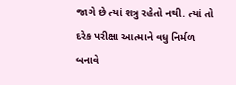જાગે છે ત્યાં શત્રુ રહેતો નથી. ત્યાં તો દરેક પરીક્ષા આત્માને વધુ નિર્મળ બનાવે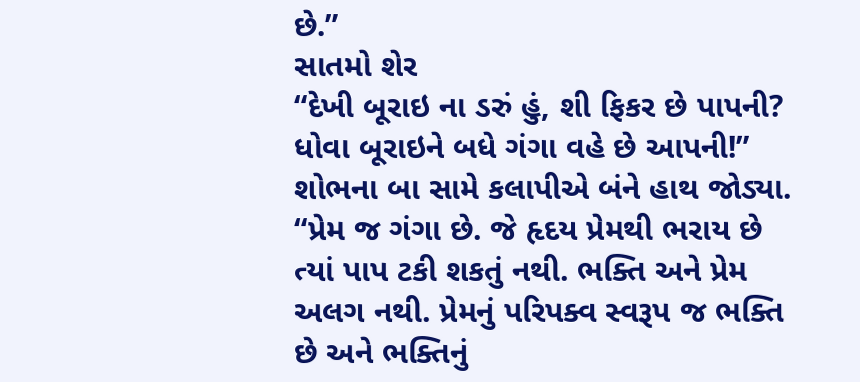છે.”
સાતમો શેર
“દેખી બૂરાઇ ના ડરું હું, શી ફિકર છે પાપની?
ધોવા બૂરાઇને બધે ગંગા વહે છે આપની!”
શોભના બા સામે કલાપીએ બંને હાથ જોડ્યા.
“પ્રેમ જ ગંગા છે. જે હૃદય પ્રેમથી ભરાય છે ત્યાં પાપ ટકી શકતું નથી. ભક્તિ અને પ્રેમ અલગ નથી. પ્રેમનું પરિપક્વ સ્વરૂપ જ ભક્તિ છે અને ભક્તિનું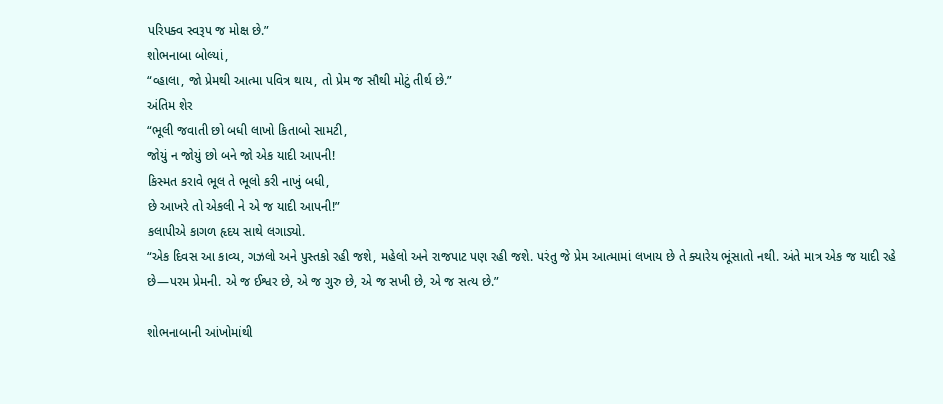પરિપક્વ સ્વરૂપ જ મોક્ષ છે.”
શોભનાબા બોલ્યાં,
“વ્હાલા, જો પ્રેમથી આત્મા પવિત્ર થાય, તો પ્રેમ જ સૌથી મોટું તીર્થ છે.”
અંતિમ શેર
“ભૂલી જવાતી છો બધી લાખો કિતાબો સામટી,
જોયું ન જોયું છો બને જો એક યાદી આપની!
કિસ્મત કરાવે ભૂલ તે ભૂલો કરી નાખું બધી,
છે આખરે તો એકલી ને એ જ યાદી આપની!”
કલાપીએ કાગળ હૃદય સાથે લગાડ્યો.
“એક દિવસ આ કાવ્ય, ગઝલો અને પુસ્તકો રહી જશે, મહેલો અને રાજપાટ પણ રહી જશે. પરંતુ જે પ્રેમ આત્મામાં લખાય છે તે ક્યારેય ભૂંસાતો નથી. અંતે માત્ર એક જ યાદી રહે છે—પરમ પ્રેમની. એ જ ઈશ્વર છે, એ જ ગુરુ છે, એ જ સખી છે, એ જ સત્ય છે.”

શોભનાબાની આંખોમાંથી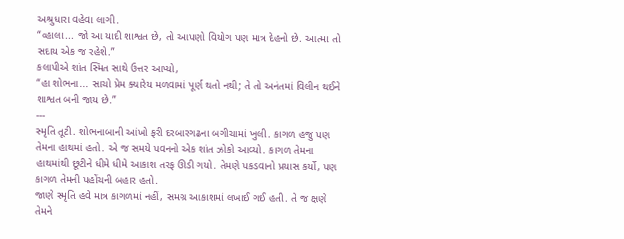અશ્રુધારા વહેવા લાગી.
“વ્હાલા... જો આ યાદી શાશ્વત છે, તો આપણો વિયોગ પણ માત્ર દેહનો છે. આત્મા તો સદાય એક જ રહેશે.”
કલાપીએ શાંત સ્મિત સાથે ઉત્તર આપ્યો,
“હા શોભના... સાચો પ્રેમ ક્યારેય મળવામાં પૂર્ણ થતો નથી; તે તો અનંતમાં વિલીન થઈને શાશ્વત બની જાય છે.”
---
સ્મૃતિ તૂટી. શોભનાબાની આંખો ફરી દરબારગઢના બગીચામાં ખુલી. કાગળ હજુ પણ તેમના હાથમાં હતો. એ જ સમયે પવનનો એક શાંત ઝોકો આવ્યો. કાગળ તેમના હાથમાંથી છૂટીને ધીમે ધીમે આકાશ તરફ ઊડી ગયો. તેમણે પકડવાનો પ્રયાસ કર્યો, પણ કાગળ તેમની પહોંચની બહાર હતો.
જાણે સ્મૃતિ હવે માત્ર કાગળમાં નહીં, સમગ્ર આકાશમાં લખાઈ ગઈ હતી. તે જ ક્ષણે તેમને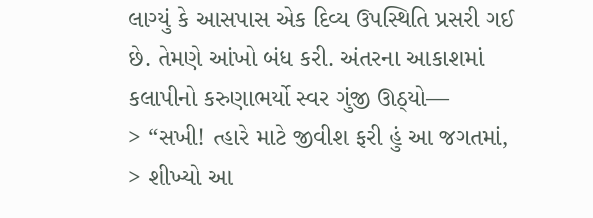લાગ્યું કે આસપાસ એક દિવ્ય ઉપસ્થિતિ પ્રસરી ગઈ છે. તેમણે આંખો બંધ કરી. અંતરના આકાશમાં કલાપીનો કરુણાભર્યો સ્વર ગુંજી ઊઠ્યો—
> “સખી! ત્હારે માટે જીવીશ ફરી હું આ જગતમાં,
> શીખ્યો આ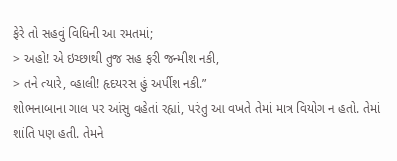ફેરે તો સહવું વિધિની આ રમતમાં;
> અહો! એ ઇચ્છાથી તુજ સહ ફરી જન્મીશ નકી,
> તને ત્યારે, વ્હાલી! હૃદયરસ હું અર્પીશ નકી.”
શોભનાબાના ગાલ પર આંસુ વહેતાં રહ્યાં, પરંતુ આ વખતે તેમાં માત્ર વિયોગ ન હતો. તેમાં શાંતિ પણ હતી. તેમને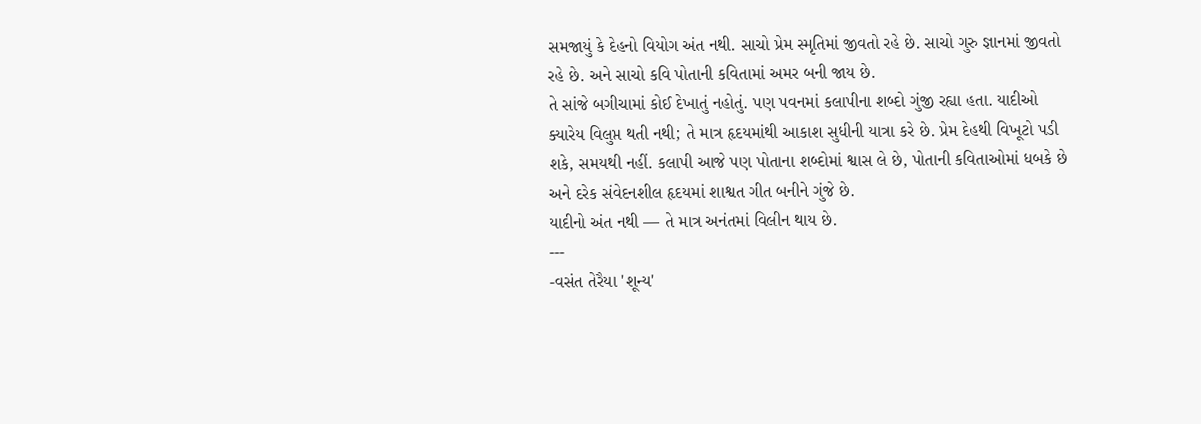સમજાયું કે દેહનો વિયોગ અંત નથી. સાચો પ્રેમ સ્મૃતિમાં જીવતો રહે છે. સાચો ગુરુ જ્ઞાનમાં જીવતો રહે છે. અને સાચો કવિ પોતાની કવિતામાં અમર બની જાય છે.
તે સાંજે બગીચામાં કોઈ દેખાતું નહોતું. પણ પવનમાં કલાપીના શબ્દો ગુંજી રહ્યા હતા. યાદીઓ ક્યારેય વિલુપ્ત થતી નથી; તે માત્ર હૃદયમાંથી આકાશ સુધીની યાત્રા કરે છે. પ્રેમ દેહથી વિખૂટો પડી શકે, સમયથી નહીં. કલાપી આજે પણ પોતાના શબ્દોમાં શ્વાસ લે છે, પોતાની કવિતાઓમાં ધબકે છે અને દરેક સંવેદનશીલ હૃદયમાં શાશ્વત ગીત બનીને ગુંજે છે.
યાદીનો અંત નથી — તે માત્ર અનંતમાં વિલીન થાય છે.
---
-વસંત તેરૈયા 'શૂન્ય'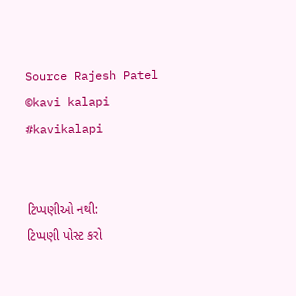Source Rajesh Patel
©kavi kalapi
#kavikalapi


ટિપ્પણીઓ નથી:
ટિપ્પણી પોસ્ટ કરો